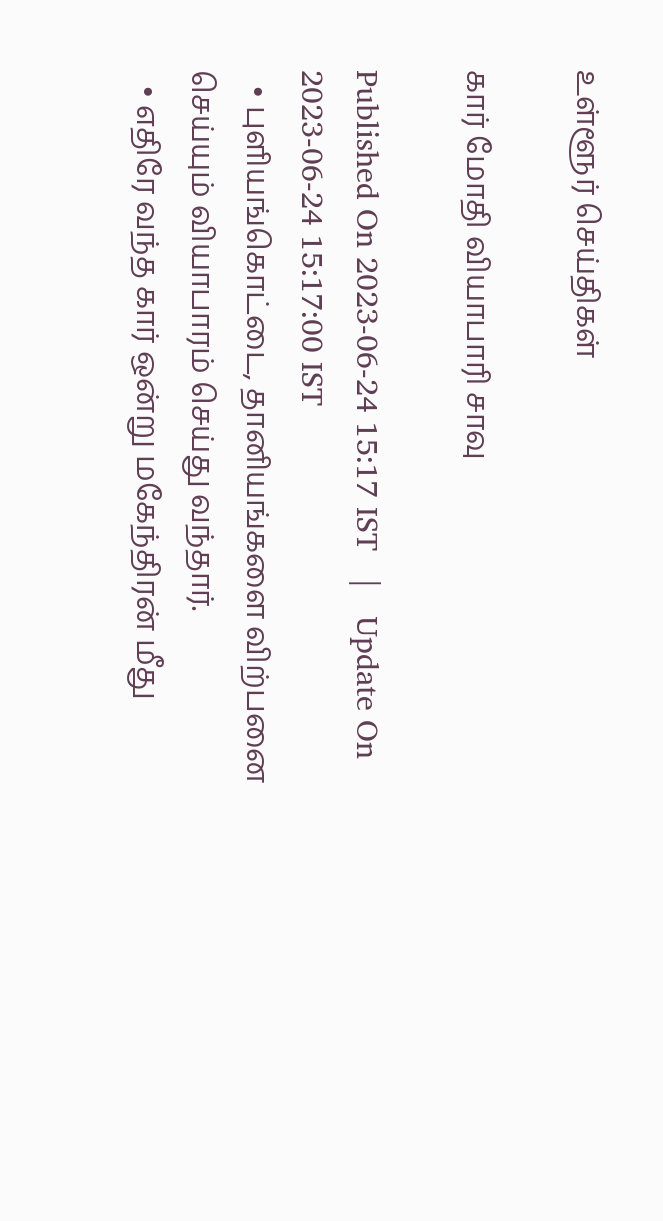உள்ளூர் செய்திகள்

கார் மோதி வியாபாரி சாவு

Published On 2023-06-24 15:17 IST   |   Update On 2023-06-24 15:17:00 IST
  • புளியங்கொட்டை, தானியங்களை விற்பனை செய்யும் வியாபாரம் செய்து வந்தார்.
  • எதிரே வந்த கார் ஒன்று மகேந்திரன் மீது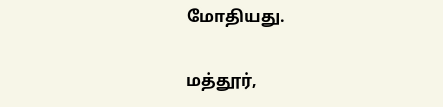மோதியது.

மத்தூர்,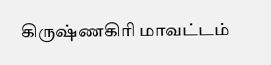கிருஷ்ணகிரி மாவட்டம்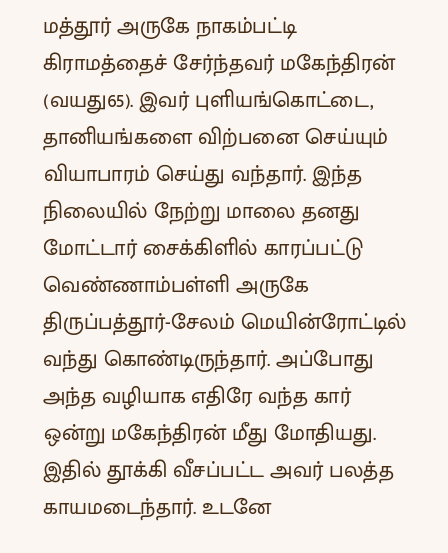மத்தூர் அருகே நாகம்பட்டி கிராமத்தைச் சேர்ந்தவர் மகேந்திரன் (வயது65). இவர் புளியங்கொட்டை, தானியங்களை விற்பனை செய்யும் வியாபாரம் செய்து வந்தார். இந்த நிலையில் நேற்று மாலை தனது மோட்டார் சைக்கிளில் காரப்பட்டு வெண்ணாம்பள்ளி அருகே திருப்பத்தூர்-சேலம் மெயின்ரோட்டில் வந்து கொண்டிருந்தார். அப்போது அந்த வழியாக எதிரே வந்த கார் ஒன்று மகேந்திரன் மீது மோதியது. இதில் தூக்கி வீசப்பட்ட அவர் பலத்த காயமடைந்தார். உடனே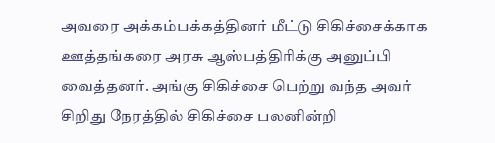அவரை அக்கம்பக்கத்தினர் மீட்டு சிகிச்சைக்காக ஊத்தங்கரை அரசு ஆஸ்பத்திரிக்கு அனுப்பி வைத்தனர். அங்கு சிகிச்சை பெற்று வந்த அவர் சிறிது நேரத்தில் சிகிச்சை பலனின்றி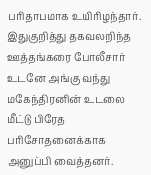பரிதாபமாக உயிரிழந்தார். இதுகுறித்து தகவலறிந்த ஊத்தங்கரை போலீசார் உடனே அங்கு வந்து மகேந்திரனின் உடலை மீட்டு பிரேத பரிசோதனைக்காக அனுப்பி வைத்தனர்.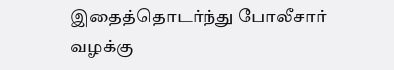இதைத்தொடர்ந்து போலீசார் வழக்கு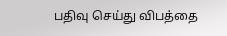பதிவு செய்து விபத்தை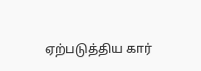ஏற்படுத்திய கார்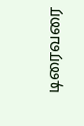டிரைவரை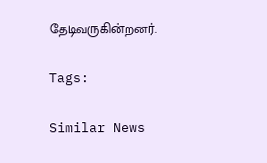தேடிவருகின்றனர்.

Tags:

Similar News